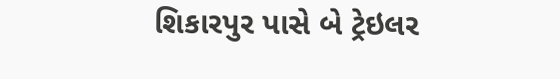શિકારપુર પાસે બે ટ્રેઇલર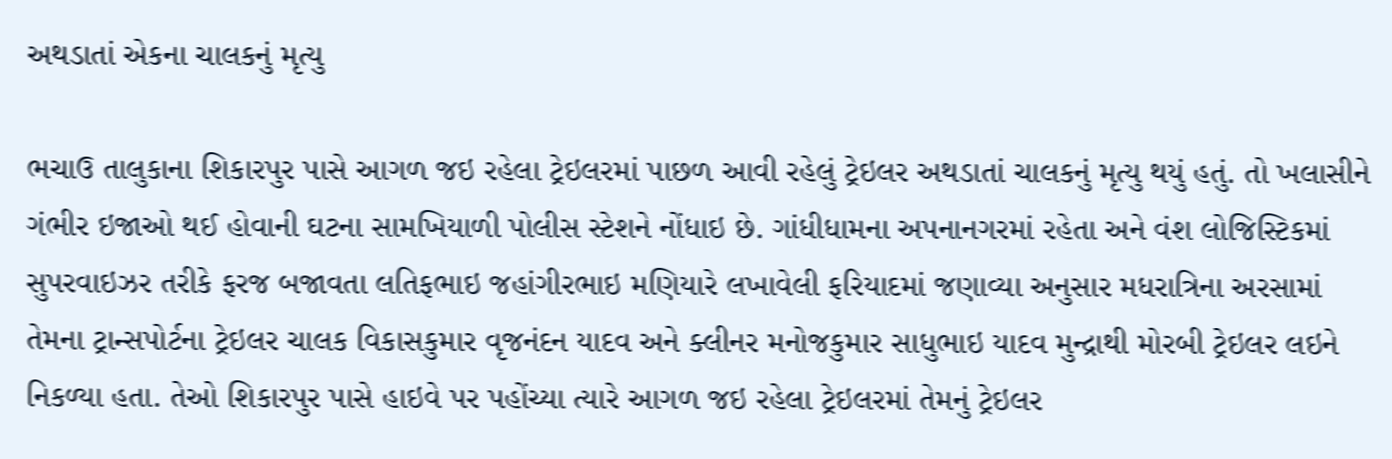અથડાતાં એકના ચાલકનું મૃત્યુ

ભચાઉ તાલુકાના શિકારપુર પાસે આગળ જઇ રહેલા ટ્રેઇલરમાં પાછળ આવી રહેલું ટ્રેઇલર અથડાતાં ચાલકનું મૃત્યુ થયું હતું. તો ખલાસીને ગંભીર ઇજાઓ થઈ હોવાની ઘટના સામખિયાળી પોલીસ સ્ટેશને નોંધાઇ છે. ગાંધીધામના અપનાનગરમાં રહેતા અને વંશ લોજિસ્ટિકમાં સુપરવાઇઝર તરીકે ફરજ બજાવતા લતિફભાઇ જહાંગીરભાઇ મણિયારે લખાવેલી ફરિયાદમાં જણાવ્યા અનુસાર મધરાત્રિના અરસામાં તેમના ટ્રાન્સપોર્ટના ટ્રેઇલર ચાલક વિકાસકુમાર વૃજનંદન યાદવ અને ક્લીનર મનોજકુમાર સાધુભાઇ યાદવ મુન્દ્રાથી મોરબી ટ્રેઇલર લઇને નિકળ્યા હતા. તેઓ શિકારપુર પાસે હાઇવે પર પહોંચ્યા ત્યારે આગળ જઇ રહેલા ટ્રેઇલરમાં તેમનું ટ્રેઇલર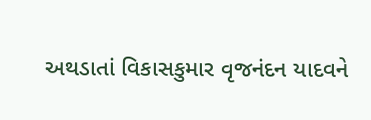અથડાતાં વિકાસકુમાર વૃજનંદન યાદવને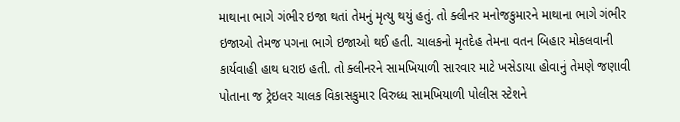માથાના ભાગે ગંભીર ઇજા થતાં તેમનું મૃત્યુ થયું હતું. તો ક્લીનર મનોજકુમારને માથાના ભાગે ગંભીર ઇજાઓ તેમજ પગના ભાગે ઇજાઓ થઈ હતી. ચાલકનો મૃતદેહ તેમના વતન બિહાર મોકલવાની કાર્યવાહી હાથ ધરાઇ હતી. તો ક્લીનરને સામખિયાળી સારવાર માટે ખસેડાયા હોવાનું તેમણે જણાવી પોતાના જ ટ્રેઇલર ચાલક વિકાસકુમાર વિરુધ્ધ સામખિયાળી પોલીસ સ્ટેશને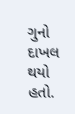ગુનો દાખલ થયો હતો.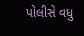પોલીસે વધુ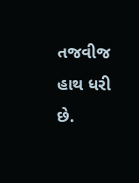તજવીજ હાથ ધરી છે.